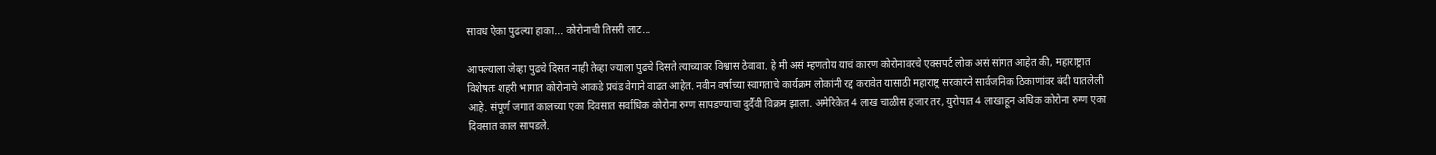सावध ऐका पुढल्या हाका... कोरोनाची तिसरी लाट...

आपल्याला जेव्हा पुढचे दिसत नाही तेव्हा ज्याला पुढचे दिसते त्याच्यावर विश्वास ठेवावा. हे मी असं म्हणतोय याचं कारण कोरोनावरचे एक्सपर्ट लोक असं सांगत आहेत की, महाराष्ट्रात विशेषतः शहरी भागात कोरोनाचे आकडे प्रचंड वेगाने वाढत आहेत. नवीन वर्षाच्या स्वागताचे कार्यक्रम लोकांनी रद्द करावेत यासाठी महाराष्ट्र सरकारने सार्वजनिक ठिकाणांवर बंदी घातलेली आहे. संपूर्ण जगात कालच्या एका दिवसात सर्वाधिक कोरोना रुग्ण सापडण्याचा दुर्दैवी विक्रम झाला. अमेरिकेत 4 लाख चाळीस हजार तर, युरोपात 4 लाखाहून अधिक कोरोना रुग्ण एका दिवसात काल सापडले.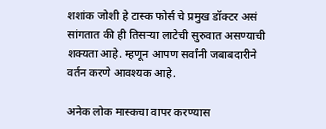शशांक जोशी हे टास्क फोर्स चे प्रमुख डॉक्टर असं सांगतात की ही तिसऱ्या लाटेची सुरुवात असण्याची शक्यता आहे. म्हणून आपण सर्वांनी जबाबदारीने वर्तन करणे आवश्यक आहे.

अनेक लोक मास्कचा वापर करण्यास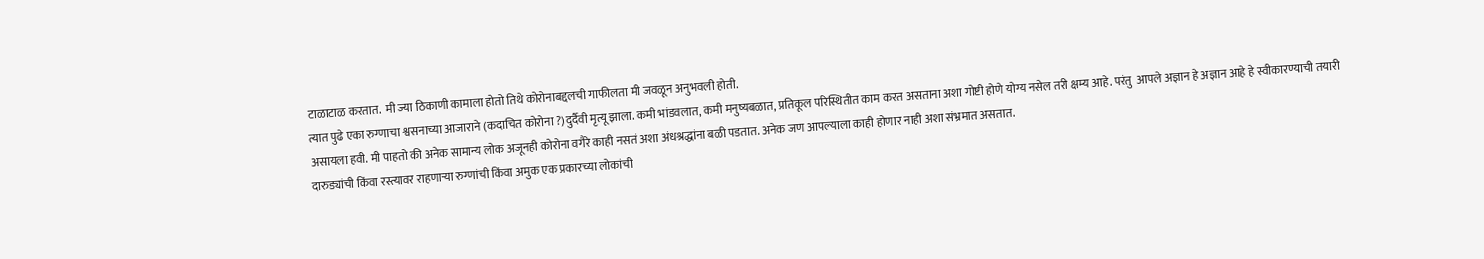टाळाटाळ करतात.  मी ज्या ठिकाणी कामाला होतो तिथे कोरोनाबद्दलची गाफीलता मी जवळून अनुभवली होती.
त्यात पुढे एका रुग्णाचा श्वसनाच्या आजाराने (कदाचित कोरोना ?)दुर्दैवी मृत्यू झाला. कमी भांडवलात, कमी मनुष्यबळात, प्रतिकूल परिस्थितीत काम करत असताना अशा गोष्टी होणे योग्य नसेल तरी क्षम्य आहे. परंतु  आपले अज्ञान हे अज्ञान आहे हे स्वीकारण्याची तयारी असायला हवी. मी पाहतो की अनेक सामान्य लोक अजूनही कोरोना वगैरे काही नसतं अशा अंधश्रद्धांना बळी पडतात. अनेक जण आपल्याला काही होणार नाही अशा संभ्रमात असतात.
दारुड्यांची किंवा रस्त्यावर राहणाऱ्या रुग्णांची किंवा अमुक एक प्रकारच्या लोकांची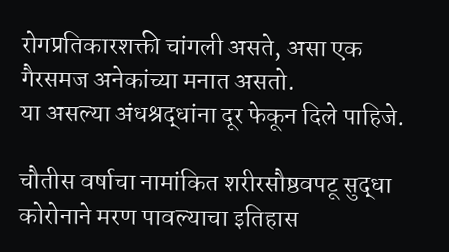रोगप्रतिकारशक्ती चांगली असते, असा एक गैरसमज अनेकांच्या मनात असतो.
या असल्या अंधश्रद्धांना दूर फेकून दिले पाहिजे.

चौतीस वर्षाचा नामांकित शरीरसौष्ठवपटू सुद्धा कोरोनाने मरण पावल्याचा इतिहास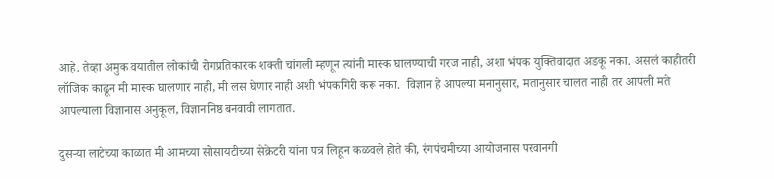आहे. तेव्हा अमुक वयातील लोकांची रोगप्रतिकारक शक्ती चांगली म्हणून त्यांनी मास्क घालण्याची गरज नाही, अशा भंपक युक्तिवादात अडकू नका. असलं काहीतरी लॉजिक काढून मी मास्क घालणार नाही, मी लस घेणार नाही अशी भंपकगिरी करू नका.  विज्ञान हे आपल्या मनानुसार, मतानुसार चालत नाही तर आपली मते आपल्याला विज्ञानास अनुकूल, विज्ञाननिष्ठ बनवावी लागतात.

दुसऱ्या लाटेच्या काळात मी आमच्या सोसायटीच्या सेक्रेटरी यांना पत्र लिहून कळवले होते की, रंगपंचमीच्या आयोजनास परवानगी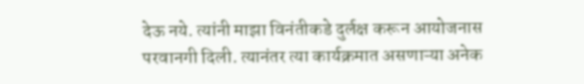देऊ नये. त्यांनी माझा विनंतीकडे दुर्लक्ष करून आयोजनास परवानगी दिली. त्यानंतर त्या कार्यक्रमात असणाऱ्या अनेक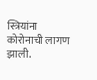स्त्रियांना कोरोनाची लागण झाली.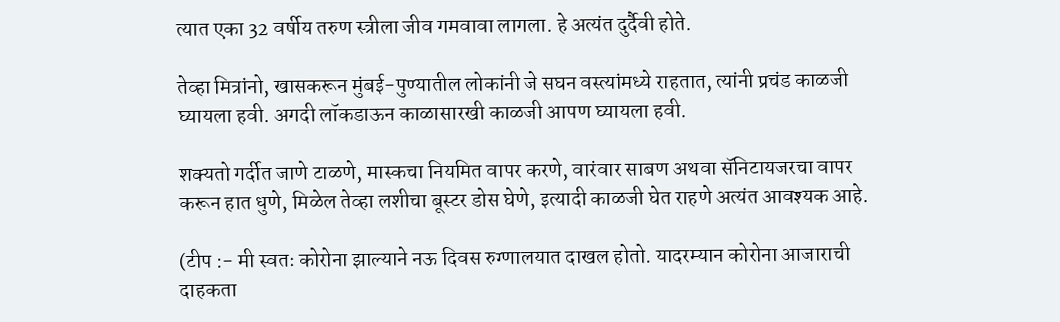त्यात एका 32 वर्षीय तरुण स्त्रीला जीव गमवावा लागला. हे अत्यंत दुर्दैवी होते.

तेव्हा मित्रांनो, खासकरून मुंबई-पुण्यातील लोकांनी जे सघन वस्त्यांमध्ये राहतात, त्यांनी प्रचंड काळजी घ्यायला हवी. अगदी लॉकडाऊन काळासारखी काळजी आपण घ्यायला हवी.

शक्यतो गर्दीत जाणे टाळणे, मास्कचा नियमित वापर करणे, वारंवार साबण अथवा सॅनिटायजरचा वापर करून हात धुणे, मिळेल तेव्हा लशीचा बूस्टर डोस घेणे, इत्यादी काळजी घेत राहणे अत्यंत आवश्यक आहे.

(टीप :- मी स्वतः कोरोना झाल्याने नऊ दिवस रुग्णालयात दाखल होतो. यादरम्यान कोरोना आजाराची दाहकता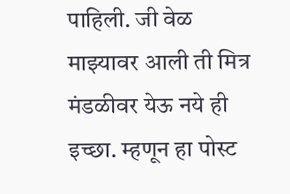पाहिली. जी वेळ माझ्यावर आली ती मित्र मंडळीवर येऊ नये ही इच्छा. म्हणून हा पोस्ट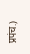प्रपंच.)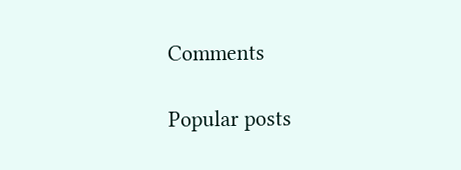Comments

Popular posts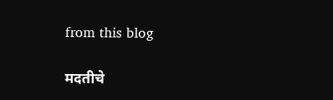from this blog

मदतीचे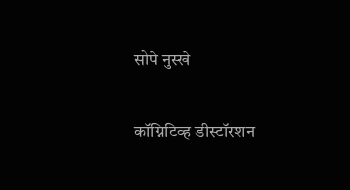सोपे नुस्खे

कॉग्निटिव्ह डीस्टॉरशन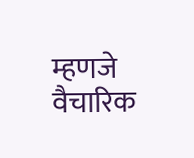म्हणजे वैचारिक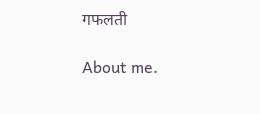गफलती

About me.